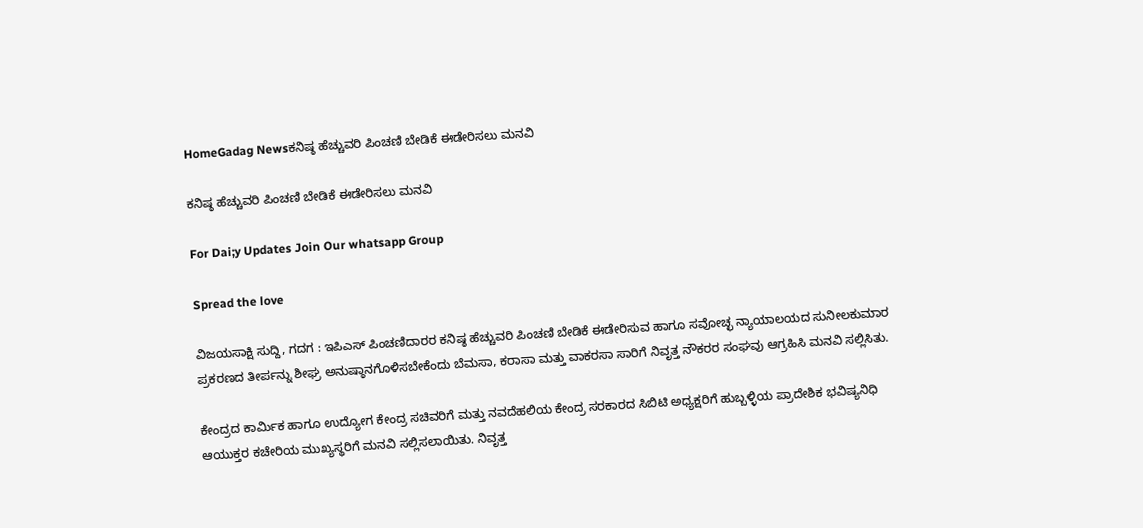HomeGadag Newsಕನಿಷ್ಠ ಹೆಚ್ಚುವರಿ ಪಿಂಚಣಿ ಬೇಡಿಕೆ ಈಡೇರಿಸಲು ಮನವಿ

ಕನಿಷ್ಠ ಹೆಚ್ಚುವರಿ ಪಿಂಚಣಿ ಬೇಡಿಕೆ ಈಡೇರಿಸಲು ಮನವಿ

For Dai;y Updates Join Our whatsapp Group

Spread the love

ವಿಜಯಸಾಕ್ಷಿ ಸುದ್ದಿ, ಗದಗ : ಇಪಿಎಸ್ ಪಿಂಚಣಿದಾರರ ಕನಿಷ್ಠ ಹೆಚ್ಚುವರಿ ಪಿಂಚಣಿ ಬೇಡಿಕೆ ಈಡೇರಿಸುವ ಹಾಗೂ ಸವೋಚ್ಛ ನ್ಯಾಯಾಲಯದ ಸುನೀಲಕುಮಾರ ಪ್ರಕರಣದ ತೀರ್ಪನ್ನು ಶೀಘ್ರ ಅನುಷ್ಠಾನಗೊಳಿಸಬೇಕೆಂದು ಬೆಮಸಾ, ಕರಾಸಾ ಮತ್ತು ವಾಕರಸಾ ಸಾರಿಗೆ ನಿವೃತ್ತ ನೌಕರರ ಸಂಘವು ಆಗ್ರಹಿಸಿ ಮನವಿ ಸಲ್ಲಿಸಿತು.

ಕೇಂದ್ರದ ಕಾರ್ಮಿಕ ಹಾಗೂ ಉದ್ಯೋಗ ಕೇಂದ್ರ ಸಚಿವರಿಗೆ ಮತ್ತು ನವದೆಹಲಿಯ ಕೇಂದ್ರ ಸರಕಾರದ ಸಿಬಿಟಿ ಅಧ್ಯಕ್ಷರಿಗೆ ಹುಬ್ಬಳ್ಳಿಯ ಪ್ರಾದೇಶಿಕ ಭವಿಷ್ಯನಿಧಿ ಆಯುಕ್ತರ ಕಚೇರಿಯ ಮುಖ್ಯಸ್ಥರಿಗೆ ಮನವಿ ಸಲ್ಲಿಸಲಾಯಿತು. ನಿವೃತ್ತ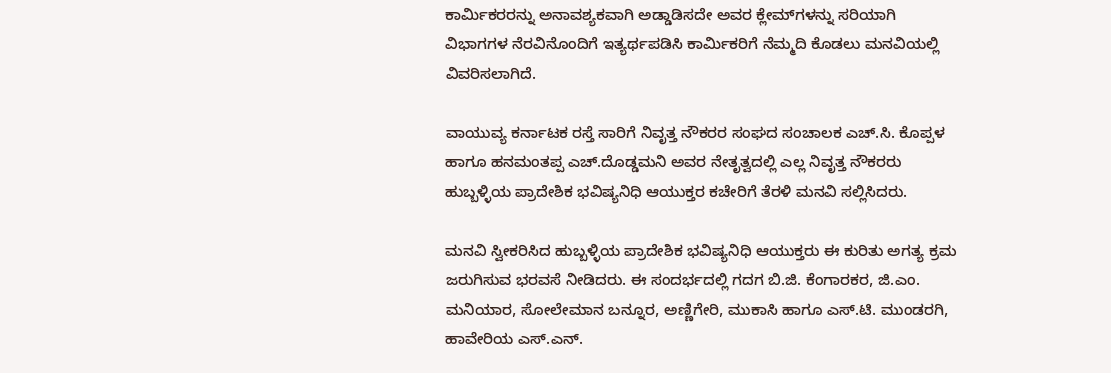ಕಾರ್ಮಿಕರರನ್ನು ಅನಾವಶ್ಯಕವಾಗಿ ಅಡ್ಡಾಡಿಸದೇ ಅವರ ಕ್ಲೇಮ್‌ಗಳನ್ನು ಸರಿಯಾಗಿ ವಿಭಾಗಗಳ ನೆರವಿನೊಂದಿಗೆ ಇತ್ಯರ್ಥಪಡಿಸಿ ಕಾರ್ಮಿಕರಿಗೆ ನೆಮ್ಮದಿ ಕೊಡಲು ಮನವಿಯಲ್ಲಿ ವಿವರಿಸಲಾಗಿದೆ.

ವಾಯುವ್ಯ ಕರ್ನಾಟಕ ರಸ್ತೆ ಸಾರಿಗೆ ನಿವೃತ್ತ ನೌಕರರ ಸಂಘದ ಸಂಚಾಲಕ ಎಚ್.ಸಿ. ಕೊಪ್ಪಳ ಹಾಗೂ ಹನಮಂತಪ್ಪ ಎಚ್.ದೊಡ್ಡಮನಿ ಅವರ ನೇತೃತ್ವದಲ್ಲಿ ಎಲ್ಲ ನಿವೃತ್ತ ನೌಕರರು ಹುಬ್ಬಳ್ಳಿಯ ಪ್ರಾದೇಶಿಕ ಭವಿಷ್ಯನಿಧಿ ಆಯುಕ್ತರ ಕಚೇರಿಗೆ ತೆರಳಿ ಮನವಿ ಸಲ್ಲಿಸಿದರು.

ಮನವಿ ಸ್ವೀಕರಿಸಿದ ಹುಬ್ಬಳ್ಳಿಯ ಪ್ರಾದೇಶಿಕ ಭವಿಷ್ಯನಿಧಿ ಆಯುಕ್ತರು ಈ ಕುರಿತು ಅಗತ್ಯ ಕ್ರಮ ಜರುಗಿಸುವ ಭರವಸೆ ನೀಡಿದರು. ಈ ಸಂದರ್ಭದಲ್ಲಿ ಗದಗ ಬಿ.ಜಿ. ಕೆಂಗಾರಕರ, ಜಿ.ಎಂ. ಮನಿಯಾರ, ಸೋಲೇಮಾನ ಬನ್ನೂರ, ಅಣ್ಣಿಗೇರಿ, ಮುಕಾಸಿ ಹಾಗೂ ಎಸ್.ಟಿ. ಮುಂಡರಗಿ, ಹಾವೇರಿಯ ಎಸ್.ಎನ್.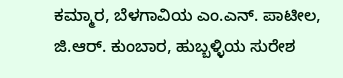ಕಮ್ಮಾರ, ಬೆಳಗಾವಿಯ ಎಂ.ಎನ್. ಪಾಟೀಲ, ಜಿ.ಆರ್. ಕುಂಬಾರ, ಹುಬ್ಬಳ್ಳಿಯ ಸುರೇಶ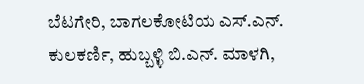ಬೆಟಗೇರಿ, ಬಾಗಲಕೋಟಿಯ ಎಸ್.ಎನ್. ಕುಲಕರ್ಣಿ, ಹುಬ್ಬಳ್ಳಿ ಬಿ.ಎನ್. ಮಾಳಗಿ,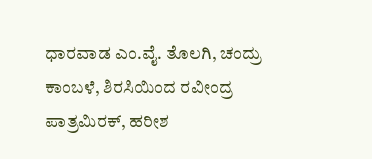ಧಾರವಾಡ ಎಂ.ವೈ. ತೊಲಗಿ, ಚಂದ್ರು ಕಾಂಬಳೆ, ಶಿರಸಿಯಿಂದ ರವೀಂದ್ರ ಪಾತ್ರಮಿರಕ್, ಹರೀಶ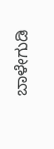ಬಾಳೇಗುಡಿ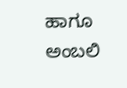ಹಾಗೂ ಅಂಬಲಿ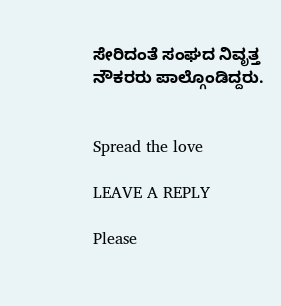ಸೇರಿದಂತೆ ಸಂಘದ ನಿವೃತ್ತ ನೌಕರರು ಪಾಲ್ಗೊಂಡಿದ್ದರು.


Spread the love

LEAVE A REPLY

Please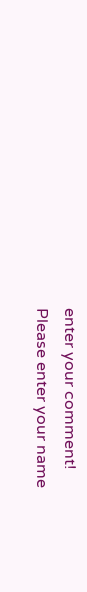enter your comment!
Please enter your name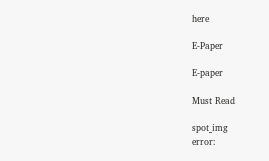here

E-Paper

E-paper

Must Read

spot_img
error: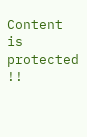Content is protected !!